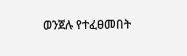ወንጀሉ የተፈፀመበት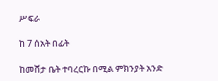ሥፍራ

ከ 7 ሰአት በፊት

ከመሸታ ቤት ተባረርኩ በሚል ምክንያት አንድ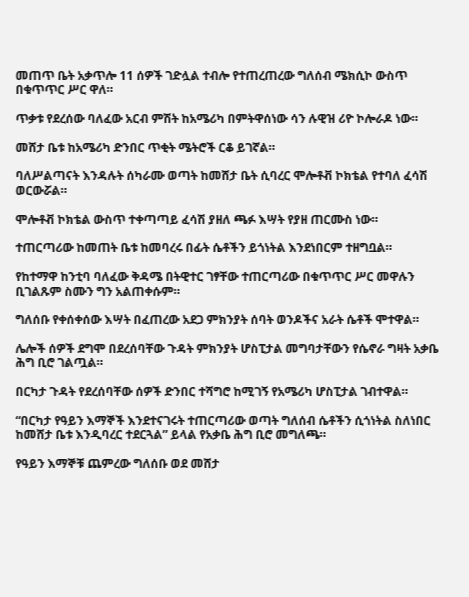መጠጥ ቤት አቃጥሎ 11 ሰዎች ገድሏል ተብሎ የተጠረጠረው ግለሰብ ሜክሲኮ ውስጥ በቁጥጥር ሥር ዋለ።

ጥቃቱ የደረሰው ባለፈው አርብ ምሽት ከአሜሪካ በምትዋሰነው ሳን ሉዊዝ ሪዮ ኮሎራዶ ነው።

መሸታ ቤቱ ከአሜሪካ ድንበር ጥቂት ሜትሮች ርቆ ይገኛል።

ባለሥልጣናት እንዳሉት ሰካራሙ ወጣት ከመሸታ ቤት ሲባረር ሞሎቶቭ ኮክቴል የተባለ ፈሳሽ ወርውሯል።

ሞሎቶቭ ኮክቴል ውስጥ ተቀጣጣይ ፈሳሽ ያዘለ ጫፉ እሣት የያዘ ጠርሙስ ነው።

ተጠርጣሪው ከመጠት ቤቱ ከመባረሩ በፊት ሴቶችን ይጎነትል እንደነበርም ተዘግቧል።

የከተማዋ ከንቲባ ባለፈው ቅዳሜ በትዊተር ገፃቸው ተጠርጣሪው በቁጥጥር ሥር መዋሉን ቢገልጹም ስሙን ግን አልጠቀሱም።

ግለሰቡ የቀሰቀሰው እሣት በፈጠረው አደጋ ምክንያት ሰባት ወንዶችና አራት ሴቶች ሞተዋል።

ሌሎች ሰዎች ደግሞ በደረሰባቸው ጉዳት ምክንያት ሆስፒታል መግባታቸውን የሴኖራ ግዛት አቃቤ ሕግ ቢሮ ገልጧል።

በርካታ ጉዳት የደረሰባቸው ሰዎች ድንበር ተሻግሮ ከሚገኝ የአሜሪካ ሆስፒታል ገብተዋል።

“በርካታ የዓይን እማኞች እንደተናገሩት ተጠርጣሪው ወጣት ግለሰብ ሴቶችን ሲጎነትል ስለነበር ከመሸታ ቤቱ እንዲባረር ተደርጓል” ይላል የአቃቤ ሕግ ቢሮ መግለጫ።

የዓይን እማኞቹ ጨምረው ግለሰቡ ወደ መሸታ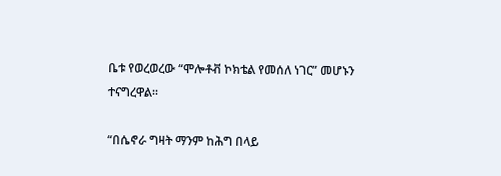ቤቱ የወረወረው “ሞሎቶቭ ኮክቴል የመሰለ ነገር” መሆኑን ተናግረዋል።

“በሴኖራ ግዛት ማንም ከሕግ በላይ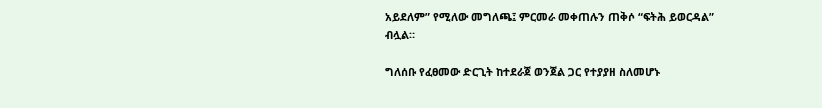አይደለም” የሚለው መግለጫ፤ ምርመራ መቀጠሉን ጠቅሶ “ፍትሕ ይወርዳል” ብሏል።

ግለሰቡ የፈፀመው ድርጊት ከተደራጀ ወንጀል ጋር የተያያዘ ስለመሆኑ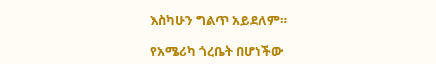እስካሁን ግልጥ አይደለም።

የአሜሪካ ጎረቤት በሆነችው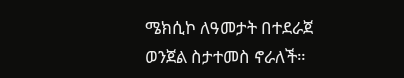ሜክሲኮ ለዓመታት በተደራጀ ወንጀል ስታተመስ ኖራለች።